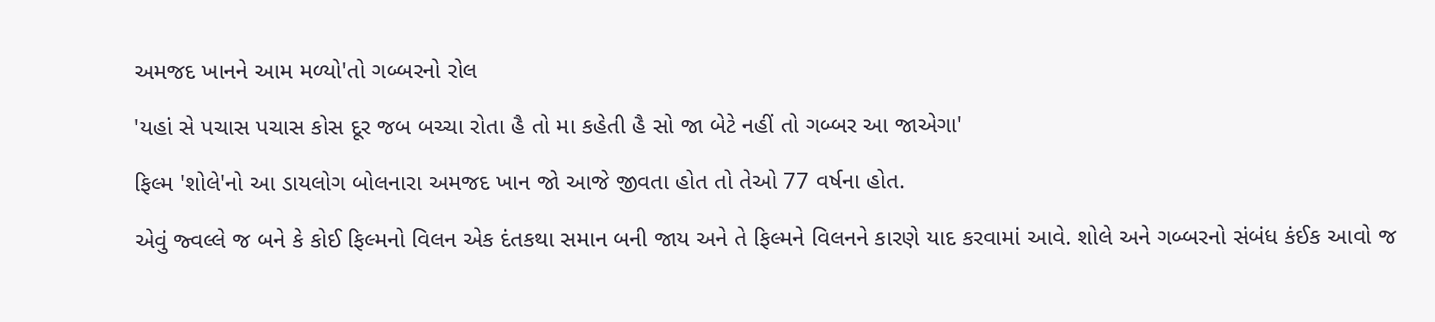અમજદ ખાનને આમ મળ્યો'તો ગબ્બરનો રોલ

'યહાં સે પચાસ પચાસ કોસ દૂર જબ બચ્ચા રોતા હૈ તો મા કહેતી હૈ સો જા બેટે નહીં તો ગબ્બર આ જાએગા'

ફિલ્મ 'શોલે'નો આ ડાયલોગ બોલનારા અમજદ ખાન જો આજે જીવતા હોત તો તેઓ 77 વર્ષના હોત.

એવું જ્વલ્લે જ બને કે કોઈ ફિલ્મનો વિલન એક દંતકથા સમાન બની જાય અને તે ફિલ્મને વિલનને કારણે યાદ કરવામાં આવે. શોલે અને ગબ્બરનો સંબંધ કંઈક આવો જ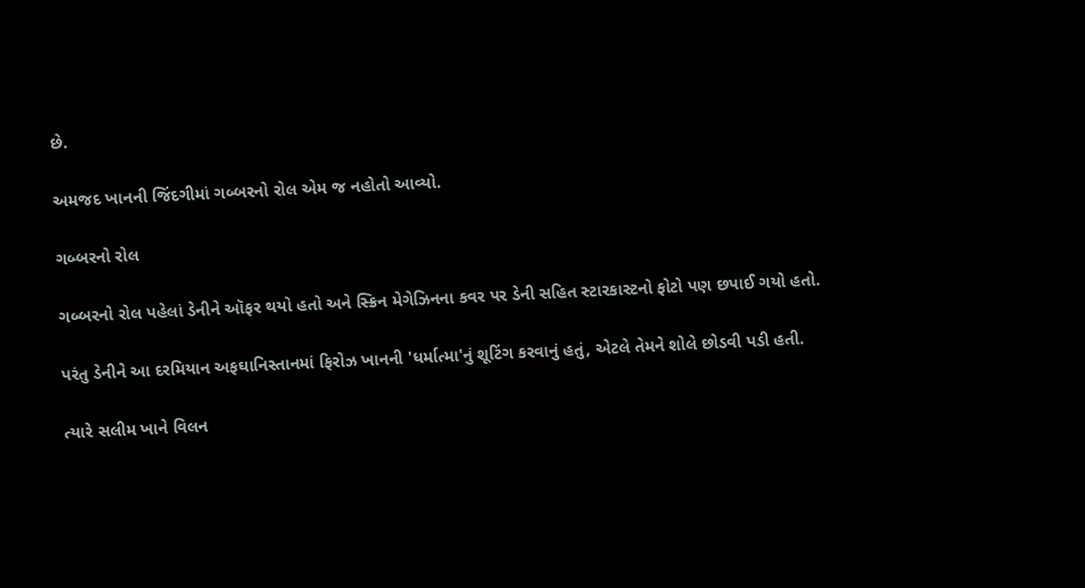છે.

અમજદ ખાનની જિંદગીમાં ગબ્બરનો રોલ એમ જ નહોતો આવ્યો.

ગબ્બરનો રોલ

ગબ્બરનો રોલ પહેલાં ડેનીને ઑફર થયો હતો અને સ્ક્રિન મેગેઝિનના કવર પર ડેની સહિત સ્ટારકાસ્ટનો ફોટો પણ છપાઈ ગયો હતો.

પરંતુ ડેનીને આ દરમિયાન અફઘાનિસ્તાનમાં ફિરોઝ ખાનની 'ધર્માત્મા'નું શૂટિંગ કરવાનું હતું, એટલે તેમને શોલે છોડવી પડી હતી.

ત્યારે સલીમ ખાને વિલન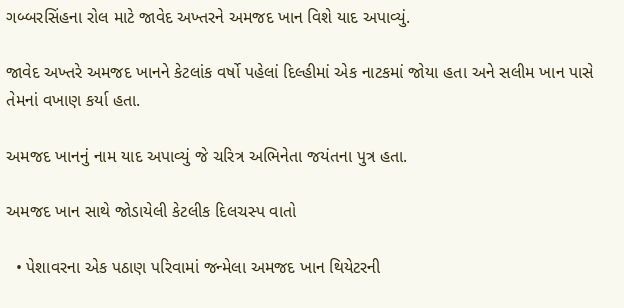ગબ્બરસિંહના રોલ માટે જાવેદ અખ્તરને અમજદ ખાન વિશે યાદ અપાવ્યું.

જાવેદ અખ્તરે અમજદ ખાનને કેટલાંક વર્ષો પહેલાં દિલ્હીમાં એક નાટકમાં જોયા હતા અને સલીમ ખાન પાસે તેમનાં વખાણ કર્યા હતા.

અમજદ ખાનનું નામ યાદ અપાવ્યું જે ચરિત્ર અભિનેતા જયંતના પુત્ર હતા.

અમજદ ખાન સાથે જોડાયેલી કેટલીક દિલચસ્પ વાતો

  • પેશાવરના એક પઠાણ પરિવામાં જન્મેલા અમજદ ખાન થિયેટરની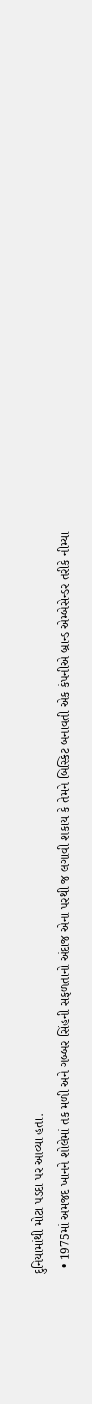દુનિયામાંથી મોટા પડદા પર આવ્યા હતા.
  • 1975માં અમજદ ખાનને શોલેમાં તક મળી અને ગબ્બર સિંહની સફળતાનો અંદાજ એના પરથી જ લગાવી શકાય કે તેમને બિસ્કિટ બનાવતી એક કંપનીએ બ્રાન્ડ એમ્બેસેન્ડર તરીકે નીમ્યા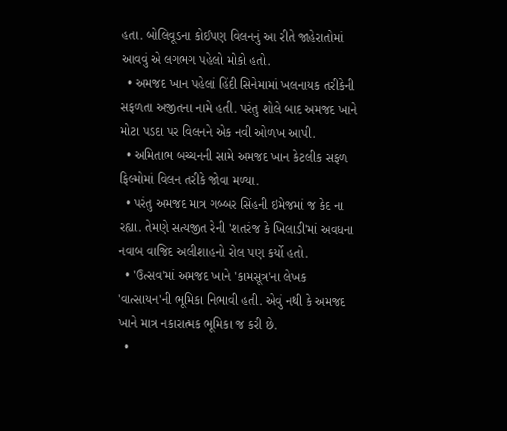હતા. બોલિવૂડના કોઈપણ વિલનનું આ રીતે જાહેરાતોમાં આવવું એ લગભગ પહેલો મોકો હતો.
  • અમજદ ખાન પહેલાં હિંદી સિનેમામાં ખલનાયક તરીકેની સફળતા અજીતના નામે હતી. પરંતુ શોલે બાદ અમજદ ખાને મોટા પડદા પર વિલનને એક નવી ઓળખ આપી.
  • અમિતાભ બચ્ચનની સામે અમજદ ખાન કેટલીક સફળ ફિલ્મોમાં વિલન તરીકે જોવા મળ્યા.
  • પરંતુ અમજદ માત્ર ગબ્બર સિંહની ઇમેજમાં જ કેદ ના રહ્યા. તેમણે સત્યજીત રેની 'શતરંજ કે ખિલાડી'માં અવધના નવાબ વાજિદ અલીશાહનો રોલ પણ કર્યો હતો.
  • 'ઉત્સવ'માં અમજદ ખાને 'કામસૂત્ર'ના લેખક 'વાત્સાયન'ની ભૂમિકા નિભાવી હતી. એવું નથી કે અમજદ ખાને માત્ર નકારાત્મક ભૂમિકા જ કરી છે.
  •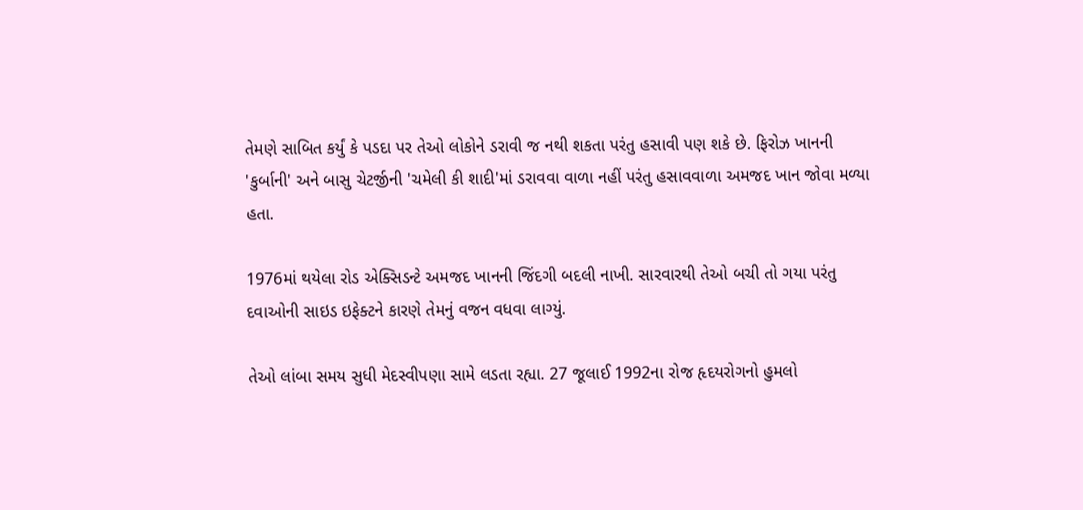તેમણે સાબિત કર્યું કે પડદા પર તેઓ લોકોને ડરાવી જ નથી શકતા પરંતુ હસાવી પણ શકે છે. ફિરોઝ ખાનની 'કુર્બાની' અને બાસુ ચેટર્જીની 'ચમેલી કી શાદી'માં ડરાવવા વાળા નહીં પરંતુ હસાવવાળા અમજદ ખાન જોવા મળ્યા હતા.

1976માં થયેલા રોડ એક્સિડન્ટે અમજદ ખાનની જિંદગી બદલી નાખી. સારવારથી તેઓ બચી તો ગયા પરંતુ દવાઓની સાઇડ ઇફેક્ટને કારણે તેમનું વજન વધવા લાગ્યું.

તેઓ લાંબા સમય સુધી મેદસ્વીપણા સામે લડતા રહ્યા. 27 જૂલાઈ 1992ના રોજ હૃદયરોગનો હુમલો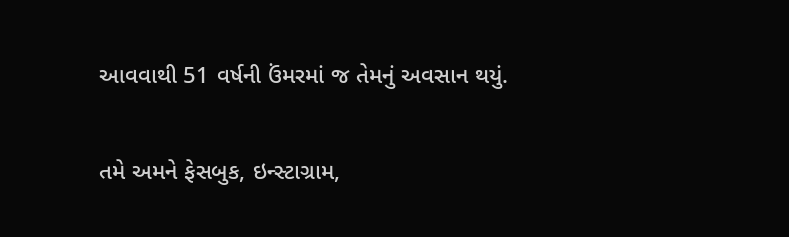આવવાથી 51 વર્ષની ઉંમરમાં જ તેમનું અવસાન થયું.

તમે અમને ફેસબુક, ઇન્સ્ટાગ્રામ,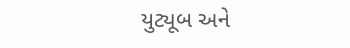યુટ્યૂબ અને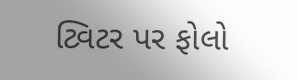ટ્વિટર પર ફોલો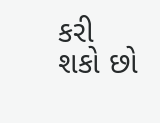કરી શકો છો